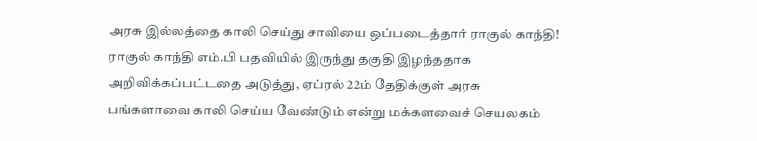அரசு இல்லத்தை காலி செய்து சாவியை ஒப்படைத்தார் ராகுல் காந்தி!
ராகுல் காந்தி எம்.பி பதவியில் இருந்து தகுதி இழந்ததாக அறிவிக்கப்பட்டதை அடுத்து, ஏப்ரல் 22ம் தேதிக்குள் அரசு பங்களாவை காலி செய்ய வேண்டும் என்று மக்களவைச் செயலகம்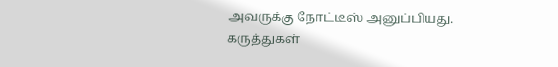அவருக்கு நோட்டீஸ் அனுப்பியது.
கருத்துகள்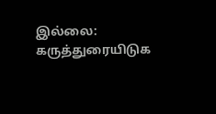இல்லை:
கருத்துரையிடுக